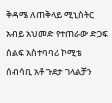ቅዳሜ ለጠቅላይ ሚኒስትር አብይ አህመድ የተጠራው ድጋፍ ሰልፍ አስተባባሪ ኮሚቴ ሰብሳቢ አቶ ጉደታ ገላልቻን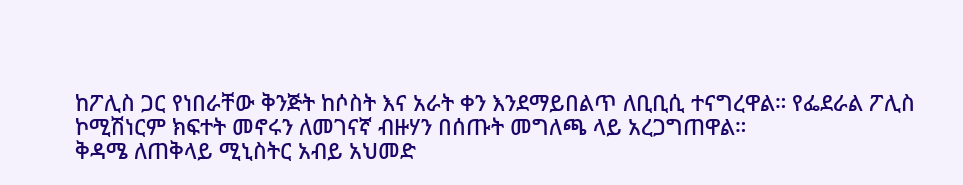ከፖሊስ ጋር የነበራቸው ቅንጅት ከሶስት እና አራት ቀን እንደማይበልጥ ለቢቢሲ ተናግረዋል። የፌደራል ፖሊስ ኮሚሽነርም ክፍተት መኖሩን ለመገናኛ ብዙሃን በሰጡት መግለጫ ላይ አረጋግጠዋል።
ቅዳሜ ለጠቅላይ ሚኒስትር አብይ አህመድ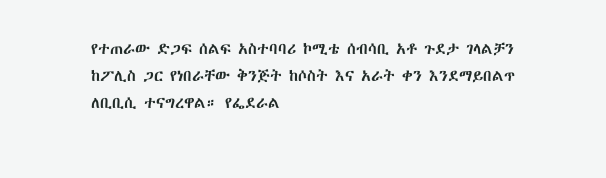የተጠራው ድጋፍ ሰልፍ አስተባባሪ ኮሚቴ ሰብሳቢ አቶ ጉደታ ገላልቻን ከፖሊስ ጋር የነበራቸው ቅንጅት ከሶስት እና አራት ቀን እንደማይበልጥ ለቢቢሲ ተናግረዋል። የፌደራል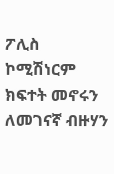ፖሊስ ኮሚሽነርም ክፍተት መኖሩን ለመገናኛ ብዙሃን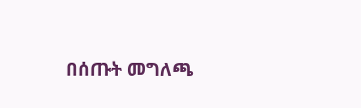በሰጡት መግለጫ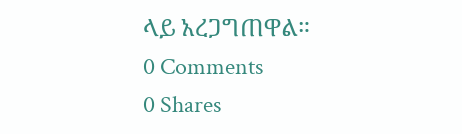ላይ አረጋግጠዋል።
0 Comments
0 Shares